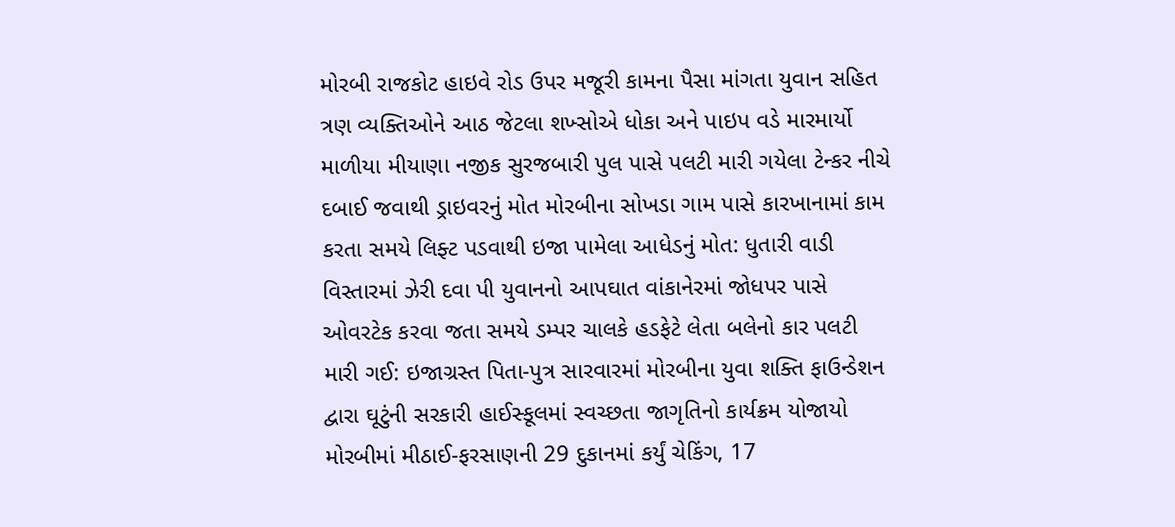મોરબી રાજકોટ હાઇવે રોડ ઉપર મજૂરી કામના પૈસા માંગતા યુવાન સહિત ત્રણ વ્યક્તિઓને આઠ જેટલા શખ્સોએ ધોકા અને પાઇપ વડે મારમાર્યો માળીયા મીયાણા નજીક સુરજબારી પુલ પાસે પલટી મારી ગયેલા ટેન્કર નીચે દબાઈ જવાથી ડ્રાઇવરનું મોત મોરબીના સોખડા ગામ પાસે કારખાનામાં કામ કરતા સમયે લિફ્ટ પડવાથી ઇજા પામેલા આધેડનું મોત: ધુતારી વાડી વિસ્તારમાં ઝેરી દવા પી યુવાનનો આપઘાત વાંકાનેરમાં જોધપર પાસે ઓવરટેક કરવા જતા સમયે ડમ્પર ચાલકે હડફેટે લેતા બલેનો કાર પલટી મારી ગઈ: ઇજાગ્રસ્ત પિતા-પુત્ર સારવારમાં મોરબીના યુવા શક્તિ ફાઉન્ડેશન દ્વારા ઘૂટુંની સરકારી હાઈસ્કૂલમાં સ્વચ્છતા જાગૃતિનો કાર્યક્રમ યોજાયો મોરબીમાં મીઠાઈ-ફરસાણની 29 દુકાનમાં કર્યું ચેકિંગ, 17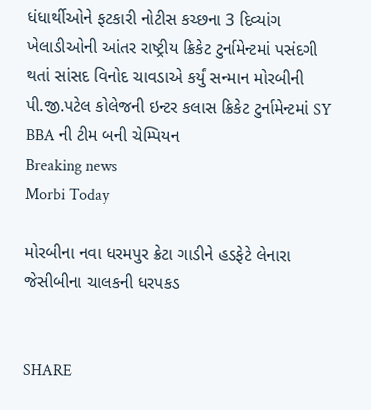ધંધાર્થીઓને ફટકારી નોટીસ કચ્છના 3 દિવ્યાંગ ખેલાડીઓની આંતર રાષ્ટ્રીય ક્રિકેટ ટુર્નામેન્ટમાં પસંદગી થતાં સાંસદ વિનોદ ચાવડાએ કર્યું સન્માન મોરબીની પી.જી.પટેલ કોલેજની ઇન્ટર કલાસ ક્રિકેટ ટુર્નામેન્ટમાં SY BBA ની ટીમ બની ચેમ્પિયન
Breaking news
Morbi Today

મોરબીના નવા ધરમપુર ક્રેટા ગાડીને હડફેટે લેનારા જેસીબીના ચાલકની ધરપકડ


SHARE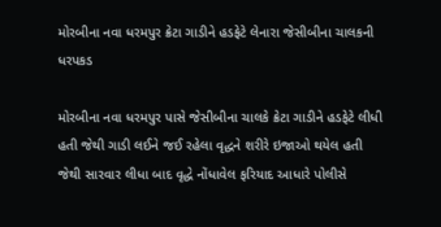મોરબીના નવા ધરમપુર ક્રેટા ગાડીને હડફેટે લેનારા જેસીબીના ચાલકની ધરપકડ

મોરબીના નવા ધરમપુર પાસે જેસીબીના ચાલકે ક્રેટા ગાડીને હડફેટે લીધી હતી જેથી ગાડી લઈને જઈ રહેલા વૃદ્ધને શરીરે ઇજાઓ થયેલ હતી જેથી સારવાર લીધા બાદ વૃદ્ધે નોંધાવેલ ફરિયાદ આધારે પોલીસે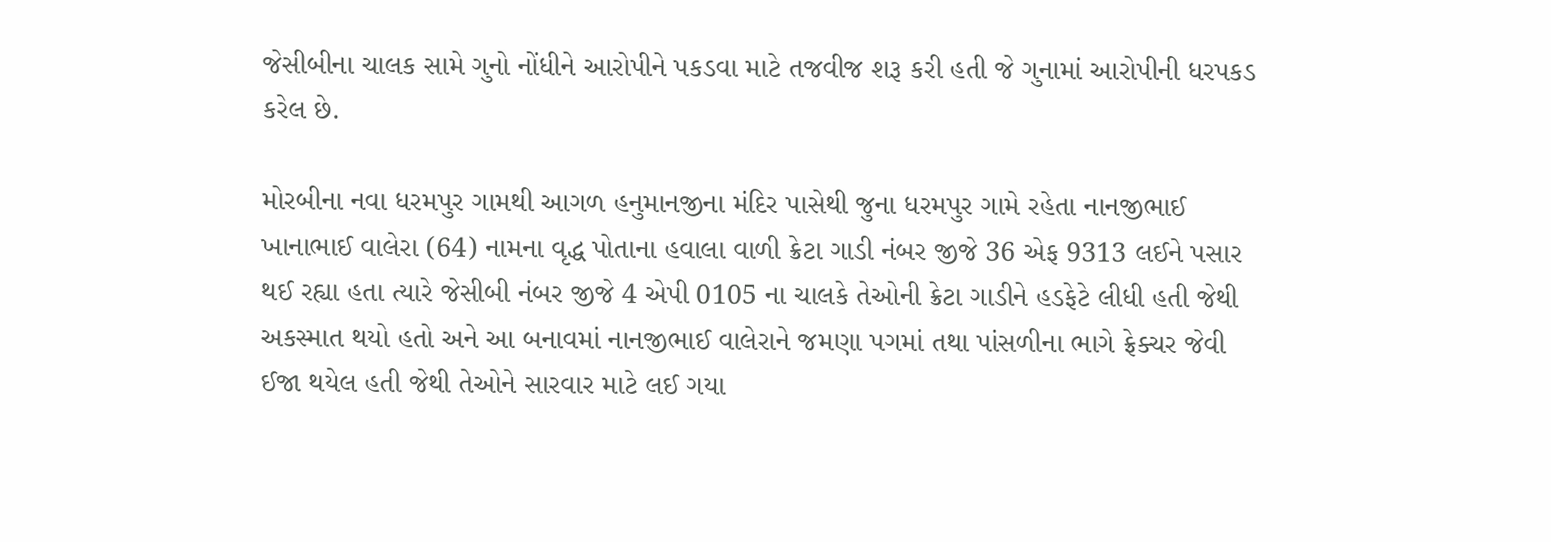જેસીબીના ચાલક સામે ગુનો નોંધીને આરોપીને પકડવા માટે તજવીજ શરૂ કરી હતી જે ગુનામાં આરોપીની ધરપકડ કરેલ છે.

મોરબીના નવા ધરમપુર ગામથી આગળ હનુમાનજીના મંદિર પાસેથી જુના ધરમપુર ગામે રહેતા નાનજીભાઈ ખાનાભાઈ વાલેરા (64) નામના વૃદ્ધ પોતાના હવાલા વાળી ક્રેટા ગાડી નંબર જીજે 36 એફ 9313 લઈને પસાર થઈ રહ્યા હતા ત્યારે જેસીબી નંબર જીજે 4 એપી 0105 ના ચાલકે તેઓની ક્રેટા ગાડીને હડફેટે લીધી હતી જેથી અકસ્માત થયો હતો અને આ બનાવમાં નાનજીભાઈ વાલેરાને જમણા પગમાં તથા પાંસળીના ભાગે ફ્રેક્ચર જેવી ઈજા થયેલ હતી જેથી તેઓને સારવાર માટે લઈ ગયા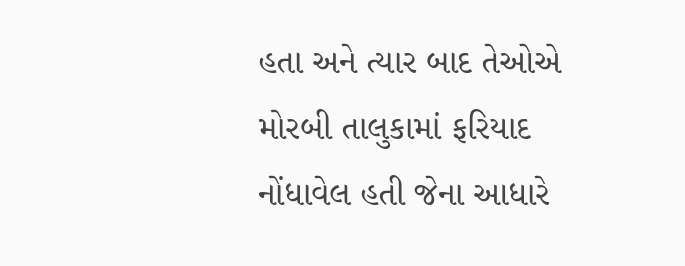હતા અને ત્યાર બાદ તેઓએ મોરબી તાલુકામાં ફરિયાદ નોંધાવેલ હતી જેના આધારે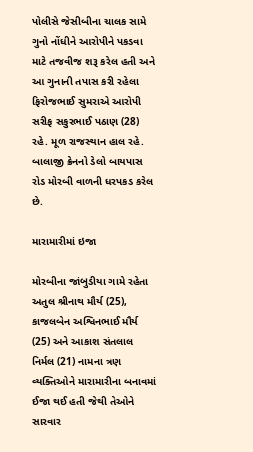પોલીસે જેસીબીના ચાલક સામે ગુનો નોંધીને આરોપીને પકડવા માટે તજવીજ શરૂ કરેલ હતી અને આ ગુનાની તપાસ કરી રહેલા ફિરોજભાઈ સુમરાએ આરોપી સરીફ સકુરભાઈ પઠાણ (28) રહે. મૂળ રાજસ્થાન હાલ રહે. બાલાજી ક્રેનનો ડેલો બાયપાસ રોડ મોરબી વાળની ધરપકડ કરેલ છે.

મારામારીમાં ઇજા

મોરબીના જાંબુડીયા ગામે રહેતા અતુલ શ્રીનાથ મૌર્ય (25), કાજલબેન અશ્વિનભાઈ મૌર્ય (25) અને આકાશ સંતલાલ નિર્મલ (21) નામના ત્રણ વ્યક્તિઓને મારામારીના બનાવમાં ઈજા થઈ હતી જેથી તેઓને સારવાર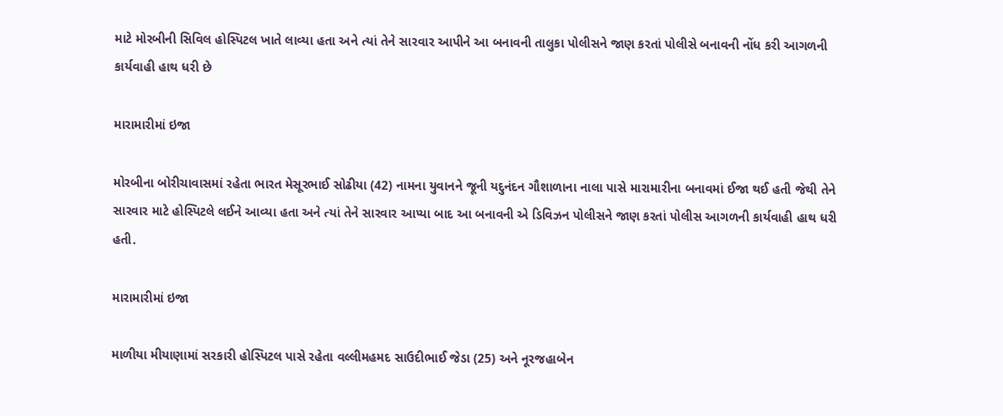માટે મોરબીની સિવિલ હોસ્પિટલ ખાતે લાવ્યા હતા અને ત્યાં તેને સારવાર આપીને આ બનાવની તાલુકા પોલીસને જાણ કરતાં પોલીસે બનાવની નોંધ કરી આગળની કાર્યવાહી હાથ ધરી છે

મારામારીમાં ઇજા

મોરબીના બોરીચાવાસમાં રહેતા ભારત મેસૂરભાઈ સોઢીયા (42) નામના યુવાનને જૂની યદુનંદન ગૌશાળાના નાલા પાસે મારામારીના બનાવમાં ઈજા થઈ હતી જેથી તેને સારવાર માટે હોસ્પિટલે લઈને આવ્યા હતા અને ત્યાં તેને સારવાર આપ્યા બાદ આ બનાવની એ ડિવિઝન પોલીસને જાણ કરતાં પોલીસ આગળની કાર્યવાહી હાથ ધરી હતી.

મારામારીમાં ઇજા

માળીયા મીયાણામાં સરકારી હોસ્પિટલ પાસે રહેતા વલ્લીમહમદ સાઉદીભાઈ જેડા (25) અને નૂરજહાબેન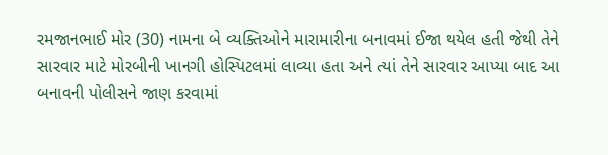રમજાનભાઈ મોર (30) નામના બે વ્યક્તિઓને મારામારીના બનાવમાં ઈજા થયેલ હતી જેથી તેને સારવાર માટે મોરબીની ખાનગી હોસ્પિટલમાં લાવ્યા હતા અને ત્યાં તેને સારવાર આપ્યા બાદ આ બનાવની પોલીસને જાણ કરવામાં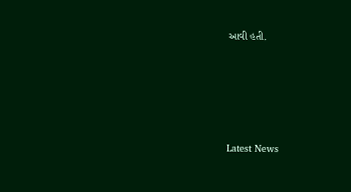આવી હતી.






Latest News